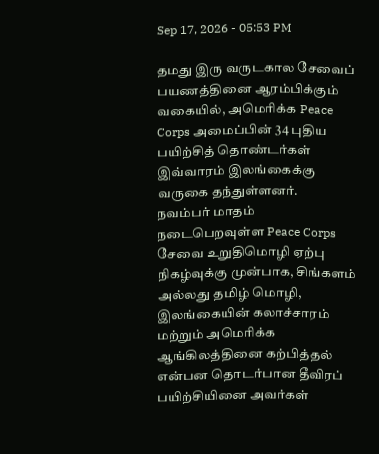Sep 17, 2026 - 05:53 PM

தமது இரு வருடகால சேவைப் பயணத்தினை ஆரம்பிக்கும் வகையில், அமெரிக்க Peace Corps அமைப்பின் 34 புதிய பயிற்சித் தொண்டர்கள் இவ்வாரம் இலங்கைக்கு வருகை தந்துள்ளனர்.
நவம்பர் மாதம் நடைபெறவுள்ள Peace Corps சேவை உறுதிமொழி ஏற்பு நிகழ்வுக்கு முன்பாக, சிங்களம் அல்லது தமிழ் மொழி, இலங்கையின் கலாச்சாரம் மற்றும் அமெரிக்க ஆங்கிலத்தினை கற்பித்தல் என்பன தொடர்பான தீவிரப் பயிற்சியினை அவர்கள்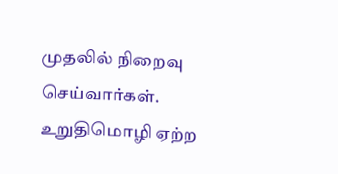முதலில் நிறைவு செய்வார்கள்.
உறுதிமொழி ஏற்ற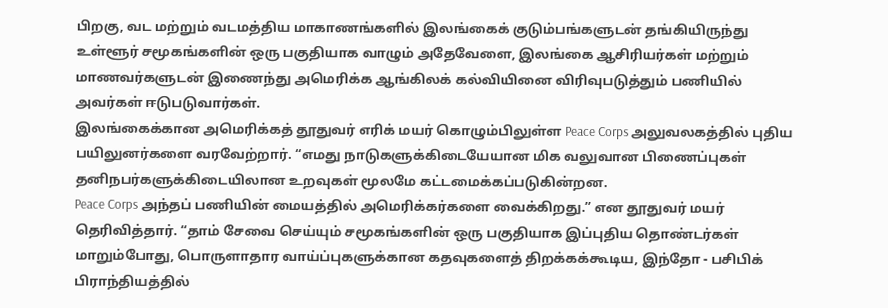பிறகு, வட மற்றும் வடமத்திய மாகாணங்களில் இலங்கைக் குடும்பங்களுடன் தங்கியிருந்து உள்ளூர் சமூகங்களின் ஒரு பகுதியாக வாழும் அதேவேளை, இலங்கை ஆசிரியர்கள் மற்றும் மாணவர்களுடன் இணைந்து அமெரிக்க ஆங்கிலக் கல்வியினை விரிவுபடுத்தும் பணியில் அவர்கள் ஈடுபடுவார்கள்.
இலங்கைக்கான அமெரிக்கத் தூதுவர் எரிக் மயர் கொழும்பிலுள்ள Peace Corps அலுவலகத்தில் புதிய பயிலுனர்களை வரவேற்றார். “எமது நாடுகளுக்கிடையேயான மிக வலுவான பிணைப்புகள் தனிநபர்களுக்கிடையிலான உறவுகள் மூலமே கட்டமைக்கப்படுகின்றன.
Peace Corps அந்தப் பணியின் மையத்தில் அமெரிக்கர்களை வைக்கிறது.” என தூதுவர் மயர் தெரிவித்தார். “தாம் சேவை செய்யும் சமூகங்களின் ஒரு பகுதியாக இப்புதிய தொண்டர்கள் மாறும்போது, பொருளாதார வாய்ப்புகளுக்கான கதவுகளைத் திறக்கக்கூடிய, இந்தோ - பசிபிக் பிராந்தியத்தில்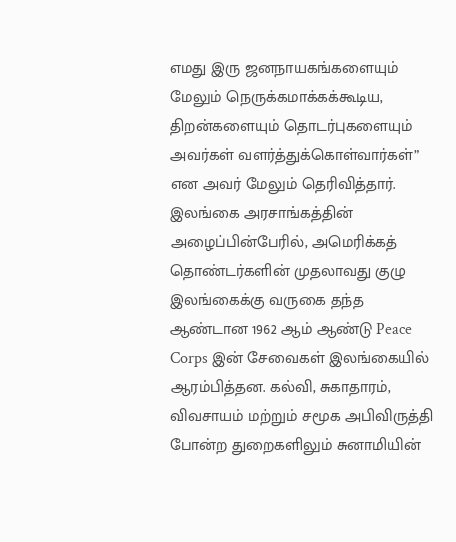எமது இரு ஜனநாயகங்களையும் மேலும் நெருக்கமாக்கக்கூடிய, திறன்களையும் தொடர்புகளையும் அவர்கள் வளர்த்துக்கொள்வார்கள்” என அவர் மேலும் தெரிவித்தார்.
இலங்கை அரசாங்கத்தின் அழைப்பின்பேரில், அமெரிக்கத் தொண்டர்களின் முதலாவது குழு இலங்கைக்கு வருகை தந்த ஆண்டான 1962 ஆம் ஆண்டு Peace Corps இன் சேவைகள் இலங்கையில் ஆரம்பித்தன. கல்வி, சுகாதாரம், விவசாயம் மற்றும் சமூக அபிவிருத்தி போன்ற துறைகளிலும் சுனாமியின்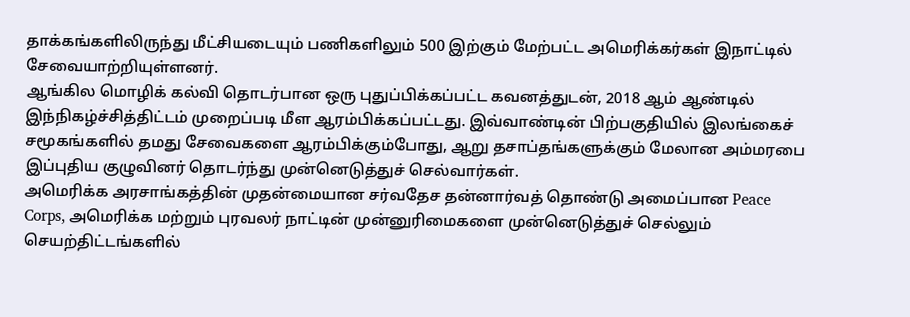தாக்கங்களிலிருந்து மீட்சியடையும் பணிகளிலும் 500 இற்கும் மேற்பட்ட அமெரிக்கர்கள் இநாட்டில் சேவையாற்றியுள்ளனர்.
ஆங்கில மொழிக் கல்வி தொடர்பான ஒரு புதுப்பிக்கப்பட்ட கவனத்துடன், 2018 ஆம் ஆண்டில் இந்நிகழ்ச்சித்திட்டம் முறைப்படி மீள ஆரம்பிக்கப்பட்டது. இவ்வாண்டின் பிற்பகுதியில் இலங்கைச் சமூகங்களில் தமது சேவைகளை ஆரம்பிக்கும்போது, ஆறு தசாப்தங்களுக்கும் மேலான அம்மரபை இப்புதிய குழுவினர் தொடர்ந்து முன்னெடுத்துச் செல்வார்கள்.
அமெரிக்க அரசாங்கத்தின் முதன்மையான சர்வதேச தன்னார்வத் தொண்டு அமைப்பான Peace Corps, அமெரிக்க மற்றும் புரவலர் நாட்டின் முன்னுரிமைகளை முன்னெடுத்துச் செல்லும் செயற்திட்டங்களில்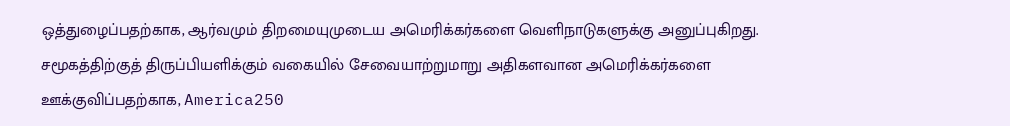ஒத்துழைப்பதற்காக, ஆர்வமும் திறமையுமுடைய அமெரிக்கர்களை வெளிநாடுகளுக்கு அனுப்புகிறது.
சமூகத்திற்குத் திருப்பியளிக்கும் வகையில் சேவையாற்றுமாறு அதிகளவான அமெரிக்கர்களை ஊக்குவிப்பதற்காக, America250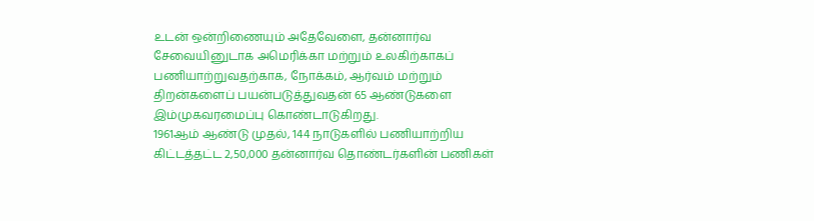உடன் ஒன்றிணையும் அதேவேளை, தன்னார்வ சேவையினுடாக அமெரிக்கா மற்றும் உலகிற்காகப் பணியாற்றுவதற்காக, நோக்கம், ஆர்வம் மற்றும் திறன்களைப் பயன்படுத்துவதன் 65 ஆண்டுகளை இம்முகவரமைப்பு கொண்டாடுகிறது.
1961ஆம் ஆண்டு முதல், 144 நாடுகளில் பணியாற்றிய கிட்டத்தட்ட 2,50,000 தன்னார்வ தொண்டர்களின் பணிகள்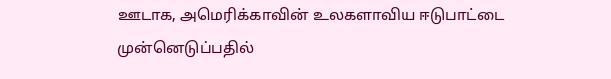ஊடாக, அமெரிக்காவின் உலகளாவிய ஈடுபாட்டை முன்னெடுப்பதில்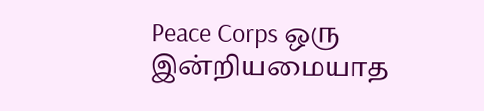Peace Corps ஒரு இன்றியமையாத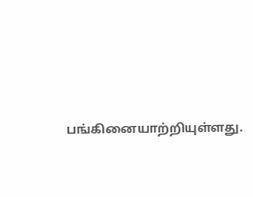பங்கினையாற்றியுள்ளது.